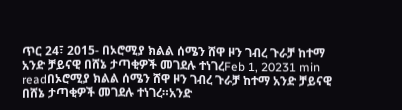ጥር 24፣ 2015- በኦሮሚያ ክልል ሰሜን ሸዋ ዞን ገብረ ጉራቻ ከተማ አንድ ቻይናዊ በሸኔ ታጣቂዎች መገደሉ ተነገረFeb 1, 20231 min readበኦሮሚያ ክልል ሰሜን ሸዋ ዞን ገብረ ጉራቻ ከተማ አንድ ቻይናዊ በሸኔ ታጣቂዎች መገደሉ ተነገረ።አንድ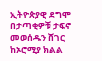ኢትዮጵያዊ ደግሞ በታጣቂዎቹ ታፍኖ መወሰዱን ሸገር ከኦሮሚያ ክልል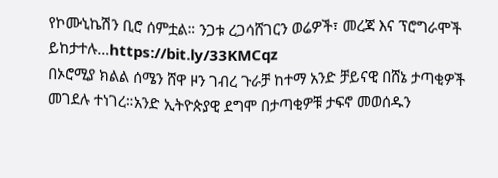የኮሙኒኬሽን ቢሮ ሰምቷል። ንጋቱ ረጋሳሸገርን ወሬዎች፣ መረጃ እና ፕሮግራሞች ይከታተሉ…https://bit.ly/33KMCqz
በኦሮሚያ ክልል ሰሜን ሸዋ ዞን ገብረ ጉራቻ ከተማ አንድ ቻይናዊ በሸኔ ታጣቂዎች መገደሉ ተነገረ።አንድ ኢትዮጵያዊ ደግሞ በታጣቂዎቹ ታፍኖ መወሰዱን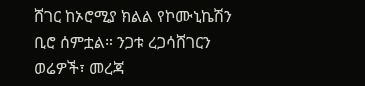ሸገር ከኦሮሚያ ክልል የኮሙኒኬሽን ቢሮ ሰምቷል። ንጋቱ ረጋሳሸገርን ወሬዎች፣ መረጃ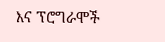እና ፕሮግራሞች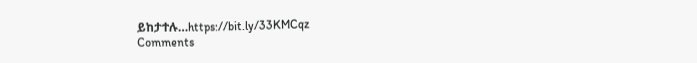ይከታተሉ…https://bit.ly/33KMCqz
Comments